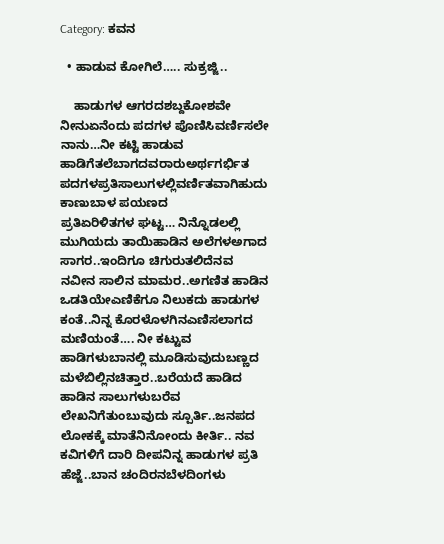Category: ಕವನ

  • ಹಾಡುವ ಕೋಗಿಲೆ….. ಸುಕ್ರಜ್ಜಿ..

    ಹಾಡುಗಳ ಆಗರದಶಬ್ದಕೋಶವೇ ನೀನುಏನೆಂದು ಪದಗಳ ಪೊಣಿಸಿವರ್ಣಿಸಲೇ ನಾನು…ನೀ ಕಟ್ಟಿ ಹಾಡುವ ಹಾಡಿಗೆತಲೆಬಾಗದವರಾರುಅರ್ಥಗರ್ಭಿತ ಪದಗಳಪ್ರತಿಸಾಲುಗಳಲ್ಲಿವರ್ಣಿತವಾಗಿಹುದು ಕಾಣುಬಾಳ ಪಯಣದ ಪ್ರತಿಏರಿಳಿತಗಳ ‌ಘಟ್ಟ… ನಿನ್ನೊಡಲಲ್ಲಿ ಮುಗಿಯದು ತಾಯಿಹಾಡಿನ ಅಲೆಗಳಅಗಾದ ಸಾಗರ..ಇಂದಿಗೂ ಚಿಗುರುತಲಿದೆನವ ನವೀನ ಸಾಲಿನ ಮಾಮರ..ಅಗಣಿತ ಹಾಡಿನ ಒಡತಿಯೇಎಣಿಕೆಗೂ ನಿಲುಕದು ಹಾಡುಗಳ ಕಂತೆ..ನಿನ್ನ ಕೊರಳೊಳಗಿನಎಣಿಸಲಾಗದ ಮಣಿಯಂತೆ…. ನೀ ಕಟ್ಟುವ ಹಾಡಿಗಳುಬಾನಲ್ಲಿ‌ ಮೂಡಿಸುವುದುಬಣ್ಣದ ಮಳೆಬಿಲ್ಲಿನಚಿತ್ತಾರ..ಬರೆಯದೆ ಹಾಡಿದ ಹಾಡಿನ ಸಾಲುಗಳುಬರೆವ ಲೇಖನಿಗೆತುಂಬುವುದು ಸ್ಪೂರ್ತಿ..ಜನಪದ ಲೋಕಕ್ಕೆ‌ ಮಾತೆನಿನೋಂದು ಕೀರ್ತಿ.. ನವ ಕವಿಗಳಿಗೆ ದಾರಿ ದೀಪನಿನ್ನ ಹಾಡುಗಳ ಪ್ರತಿ ಹೆಜ್ಜೆ..ಬಾನ ಚಂದಿರನಬೆಳದಿಂಗಳು‌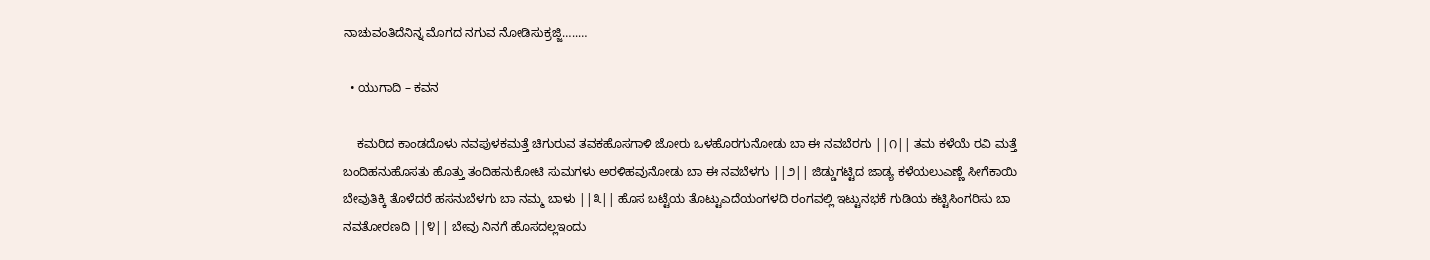ನಾಚುವಂತಿದೆನಿನ್ನ ಮೊಗದ ನಗುವ ನೋಡಿಸುಕ್ರಜ್ಜಿ…..…

  • ಯುಗಾದಿ – ಕವನ

    ಕಮರಿದ ಕಾಂಡದೊಳು ನವಪುಳಕಮತ್ತೆ ಚಿಗುರುವ ತವಕಹೊಸಗಾಳಿ ಜೋರು ಒಳಹೊರಗುನೋಡು ಬಾ ಈ ನವಬೆರಗು ||೧|| ತಮ ಕಳೆಯೆ ರವಿ ಮತ್ತೆ ಬಂದಿಹನುಹೊಸತು ಹೊತ್ತು ತಂದಿಹನುಕೋಟಿ ಸುಮಗಳು ಅರಳಿಹವುನೋಡು ಬಾ ಈ ನವಬೆಳಗು ||೨|| ಜಿಡ್ಡುಗಟ್ಟಿದ ಜಾಡ್ಯ ಕಳೆಯಲುಎಣ್ಣೆ ಸೀಗೆಕಾಯಿ ಬೇವುತಿಕ್ಕಿ ತೊಳೆದರೆ ಹಸನುಬೆಳಗು ಬಾ ನಮ್ಮ ಬಾಳು ||೩|| ಹೊಸ ಬಟ್ಟೆಯ ತೊಟ್ಟುಎದೆಯಂಗಳದಿ ರಂಗವಲ್ಲಿ ಇಟ್ಟುನಭಕೆ ಗುಡಿಯ ಕಟ್ಟಿಸಿಂಗರಿಸು ಬಾ ನವತೋರಣದಿ ||೪|| ಬೇವು ನಿನಗೆ ಹೊಸದಲ್ಲಇಂದು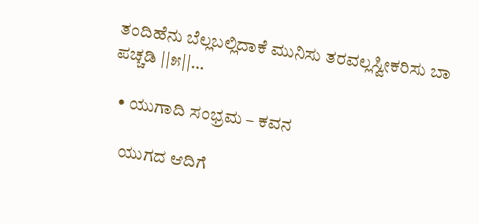ತಂದಿಹೆನು ಬೆಲ್ಲಬಲ್ಲಿದಾಕೆ ಮುನಿಸು ತರವಲ್ಲಸ್ವೀಕರಿಸು ಬಾ ಪಚ್ಚಡಿ ||೫||…

  • ಯುಗಾದಿ ಸಂಭ್ರಮ – ಕವನ

    ಯುಗದ ಆದಿಗೆ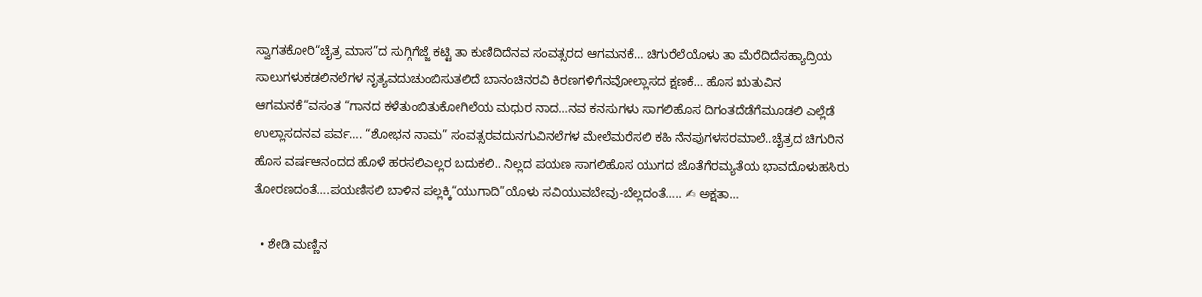ಸ್ವಾಗತಕೋರಿ“ಚೈತ್ರ ಮಾಸ”ದ ಸುಗ್ಗಿಗೆಜ್ಜೆ ಕಟ್ಟಿ ತಾ ಕುಣಿದಿದೆನವ ಸಂವತ್ಸರದ ಆಗಮನಕೆ… ಚಿಗುರೆಲೆಯೊಳು ತಾ ಮೆರೆದಿದೆಸಹ್ಯಾದ್ರಿಯ ಸಾಲುಗಳುಕಡಲಿನಲೆಗಳ ನೃತ್ಯವದುಚುಂಬಿಸುತಲಿದೆ ಬಾನಂಚಿನರವಿ‌ ಕಿರಣಗಳಿಗೆನವೋಲ್ಲಾಸದ ಕ್ಷಣಕೆ… ಹೊಸ ಋತುವಿನ ಆಗಮನಕೆ“ವಸಂತ “ಗಾನದ ಕಳೆತುಂಬಿತುಕೋಗಿಲೆಯ‌ ಮಧುರ ನಾದ…ನವ ಕನಸುಗಳು‌ ಸಾಗಲಿಹೊಸ ದಿಗಂತದೆಡೆಗೆಮೂಡಲಿ ಎಲ್ಲೆಡೆ ಉಲ್ಲಾಸದನವ ಪರ್ವ…. “ಶೋಭನ ನಾಮ” ಸಂವತ್ಸರವದುನಗುವಿನಲೆಗಳ ಮೇಲೆಮರೆಸಲಿ ಕಹಿ ನೆನಪುಗಳಸರಮಾಲೆ..ಚೈತ್ರದ ಚಿಗುರಿನ ಹೊಸ ವರ್ಷಆನಂದದ ಹೊಳೆ ಹರಸಲಿಎಲ್ಲರ ಬದುಕಲಿ.. ನಿಲ್ಲದ ಪಯಣ ಸಾಗಲಿಹೊಸ ಯುಗದ ಜೊತೆಗೆರಮ್ಯತೆಯ ಭಾವದೊಳುಹಸಿರು ತೋರಣದಂತೆ….ಪಯಣಿಸಲಿ ಬಾಳಿನ ಪಲ್ಲಕ್ಕಿ“ಯುಗಾದಿ”ಯೊಳು ಸವಿಯುವಬೇವು-ಬೆಲ್ಲದಂತೆ….. ✍ ಅಕ್ಷತಾ…

  • ಶೇಡಿ ಮಣ್ಣಿನ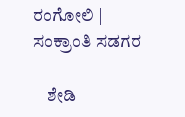ರಂಗೋಲಿ | ಸಂಕ್ರಾಂತಿ ಸಡಗರ

    ಶೇಡಿ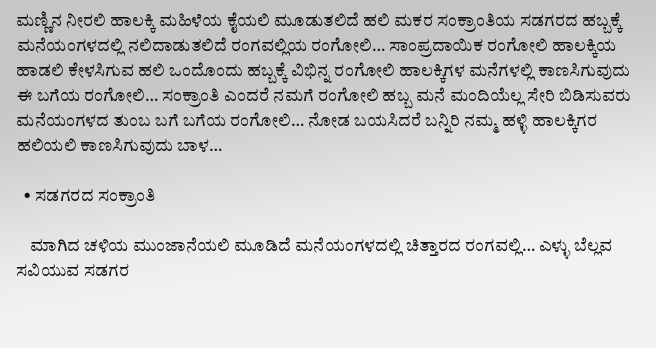ಮಣ್ಣಿನ ‌ನೀರಲಿ ಹಾಲಕ್ಕಿ ಮಹಿಳೆಯ ಕೈಯಲಿ ಮೂಡುತಲಿದೆ ಹಲಿ ಮಕರ ಸಂಕ್ರಾಂತಿಯ ಸಡಗರದ ಹಬ್ಬಕ್ಕೆ ಮನೆಯಂಗಳದಲ್ಲಿ ನಲಿದಾಡುತಲಿದೆ ರಂಗವಲ್ಲಿಯ ರಂಗೋಲಿ… ಸಾಂಪ್ರದಾಯಿಕ ರಂಗೋಲಿ ಹಾಲಕ್ಕಿಯ ಹಾಡಲಿ ಕೇಳಸಿಗುವ ಹಲಿ ಒಂದೊಂದು ಹಬ್ಬಕ್ಕೆ ವಿಭಿನ್ನ ರಂಗೋಲಿ ಹಾಲಕ್ಕಿಗಳ ಮನೆಗಳಲ್ಲಿ ಕಾಣಸಿಗುವುದು ಈ ಬಗೆಯ ರಂಗೋಲಿ… ಸಂಕ್ರಾಂತಿ ಎಂದರೆ ನಮಗೆ ರಂಗೋಲಿ ಹಬ್ಬ ಮನೆ ಮಂದಿಯೆಲ್ಲ ಸೇರಿ ಬಿಡಿಸುವರು ಮನೆಯಂಗಳದ ತುಂಬ ಬಗೆ ಬಗೆಯ ರಂಗೋಲಿ… ನೋಡ ಬಯಸಿದರೆ ಬನ್ನಿರಿ ನಮ್ಮ ಹಳ್ಳಿ ಹಾಲಕ್ಕಿಗರ ಹಲಿಯಲಿ ಕಾಣಸಿಗುವುದು ಬಾಳ…

  • ಸಡಗರದ ಸಂಕ್ರಾಂತಿ

    ಮಾಗಿದ ಚಳಿಯ ಮುಂಜಾನೆಯಲಿ ಮೂಡಿದೆ ಮನೆಯಂಗಳದಲ್ಲಿ ಚಿತ್ತಾರದ ರಂಗವಲ್ಲಿ… ಎಳ್ಳು ಬೆಲ್ಲವ ಸವಿಯುವ ಸಡಗರ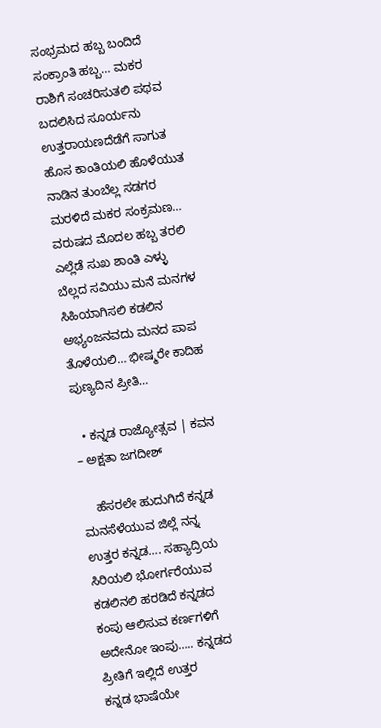ಸಂಭ್ರಮದ ಹಬ್ಬ ಬಂದಿದೆ ಸಂಕ್ರಾಂತಿ ಹಬ್ಬ… ಮಕರ ರಾಶಿಗೆ ಸಂಚರಿಸುತಲಿ ಪಥವ ಬದಲಿಸಿದ ಸೂರ್ಯನು ಉತ್ತರಾಯಣದೆಡೆಗೆ ಸಾಗುತ ಹೊಸ ಕಾಂತಿಯಲಿ ಹೊಳೆಯುತ ನಾಡಿನ ತುಂಬೆಲ್ಲ ಸಡಗರ ಮರಳಿದೆ ಮಕರ ಸಂಕ್ರಮಣ… ವರುಷದ ಮೊದಲ ಹಬ್ಬ ತರಲಿ ಎಲ್ಲೆಡೆ ಸುಖ ಶಾಂತಿ ಎಳ್ಳು ಬೆಲ್ಲದ ಸವಿಯು ಮನೆ‌ ಮನಗಳ ಸಿಹಿಯಾಗಿಸಲಿ ಕಡಲಿನ ಅಭ್ಯಂಜನವದು ಮನದ ಪಾಪ ತೊಳೆಯಲಿ… ಭೀಷ್ಮರೇ ಕಾದಿಹ ಪುಣ್ಯದಿನ ಪ್ರೀತಿ…

  • ಕನ್ನಡ ರಾಜ್ಯೋತ್ಸವ | ಕವನ – ಅಕ್ಷತಾ ಜಗದೀಶ್

    ಹೆಸರಲೇ ಹುದುಗಿದೆ ಕನ್ನಡ ಮನಸೆಳೆಯುವ ಜಿಲ್ಲೆ ನನ್ನ ಉತ್ತರ ಕನ್ನಡ…. ಸಹ್ಯಾದ್ರಿಯ‌ ಸಿರಿಯಲಿ ಭೋರ್ಗರೆಯುವ ಕಡಲಿನಲಿ ಹರಡಿದೆ ಕನ್ನಡದ ಕಂಪು ಆಲಿಸುವ ಕರ್ಣಗಳಿಗೆ ಅದೇನೋ ಇಂಪು….. ಕನ್ನಡದ ಪ್ರೀತಿಗೆ ಇಲ್ಲಿದೆ ಉತ್ತರ ಕನ್ನಡ ‌ಭಾಷೆಯೇ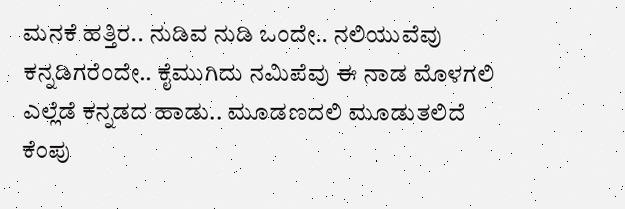ಮನಕೆ ಹತ್ತಿರ.. ನುಡಿವ ನುಡಿ ಒಂದೇ.. ನಲಿಯುವೆವು ಕನ್ನಡಿಗರೆಂದೇ.. ಕೈಮುಗಿದು ನಮಿಪೆವು ಈ ನಾಡ ಮೊಳಗಲಿ ಎಲ್ಲೆಡೆ ಕನ್ನಡದ ಹಾಡು.. ಮೂಡಣದಲಿ ಮೂಡುತಲಿದೆ ಕೆಂಪು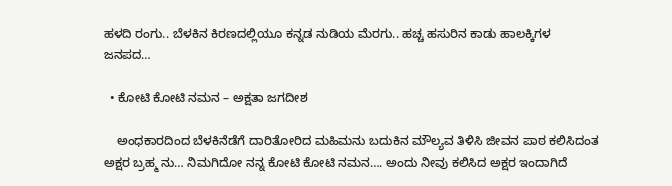ಹಳದಿ ರಂಗು.. ಬೆಳಕಿನ ಕಿರಣದಲ್ಲಿಯೂ ಕನ್ನಡ ನುಡಿಯ ಮೆರಗು.. ಹಚ್ಚ ಹಸುರಿನ ಕಾಡು ಹಾಲಕ್ಕಿಗಳ ಜನಪದ…

  • ಕೋಟಿ ಕೋಟಿ ನಮನ – ಅಕ್ಷತಾ ಜಗದೀಶ

    ಅಂಧಕಾರದಿಂದ ಬೆಳಕಿನೆಡೆಗೆ ದಾರಿತೋರಿದ ಮಹಿಮನು ಬದುಕಿನ ಮೌಲ್ಯವ ತಿಳಿಸಿ ಜೀವನ ಪಾಠ ಕಲಿಸಿದಂತ ಅಕ್ಷರ ಬ್ರಹ್ಮ ನು… ನಿಮಗಿದೋ ನನ್ನ ಕೋಟಿ ಕೋಟಿ ನಮನ…. ಅಂದು ನೀವು ಕಲಿಸಿದ ಅಕ್ಷರ ಇಂದಾಗಿದೆ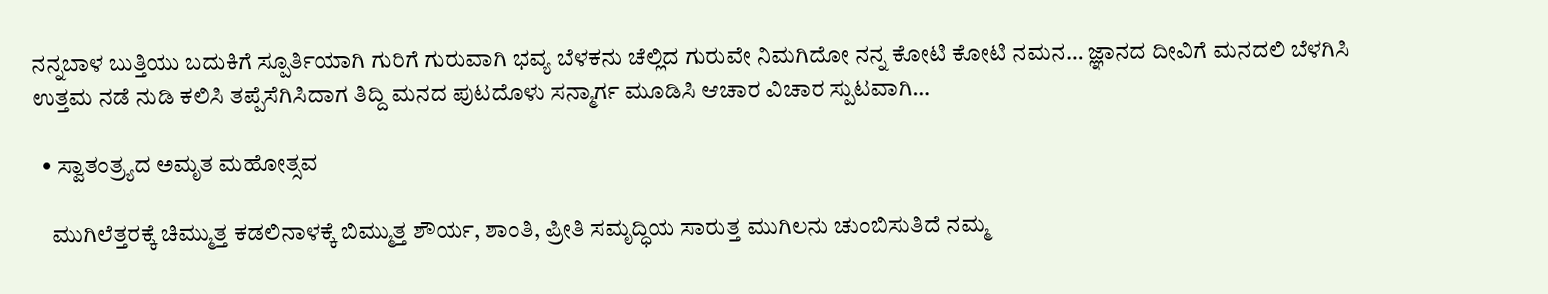ನನ್ನ‌ಬಾಳ ಬುತ್ತಿಯು ಬದುಕಿಗೆ ಸ್ಪೂರ್ತಿಯಾಗಿ ಗುರಿಗೆ ಗುರುವಾಗಿ ಭವ್ಯ ಬೆಳಕನು ಚೆಲ್ಲಿದ ಗುರುವೇ ನಿಮಗಿದೋ ನನ್ನ ಕೋಟಿ ಕೋಟಿ ನಮನ… ಜ್ಞಾನದ ದೀವಿಗೆ ಮನದಲಿ ಬೆಳಗಿಸಿ ಉತ್ತಮ ನಡೆ ನುಡಿ ಕಲಿಸಿ ತಪ್ಪೆಸೆಗಿಸಿದಾಗ ತಿದ್ದಿ ಮನದ ಪುಟದೊಳು ಸನ್ಮಾರ್ಗ ಮೂಡಿಸಿ ಆಚಾರ ವಿಚಾರ ಸ್ಪುಟವಾಗಿ…

  • ಸ್ವಾತಂತ್ರ್ಯದ ಅಮೃತ ಮಹೋತ್ಸವ

    ಮುಗಿಲೆತ್ತರಕ್ಕೆ ಚಿಮ್ಮುತ್ತ ಕಡಲಿನಾಳಕ್ಕೆ ಬಿಮ್ಮುತ್ತ ಶೌರ್ಯ, ಶಾಂತಿ, ಪ್ರೀತಿ ಸಮೃದ್ಧಿಯ ಸಾರುತ್ತ ಮುಗಿಲನು ಚುಂಬಿಸುತಿದೆ ನಮ್ಮ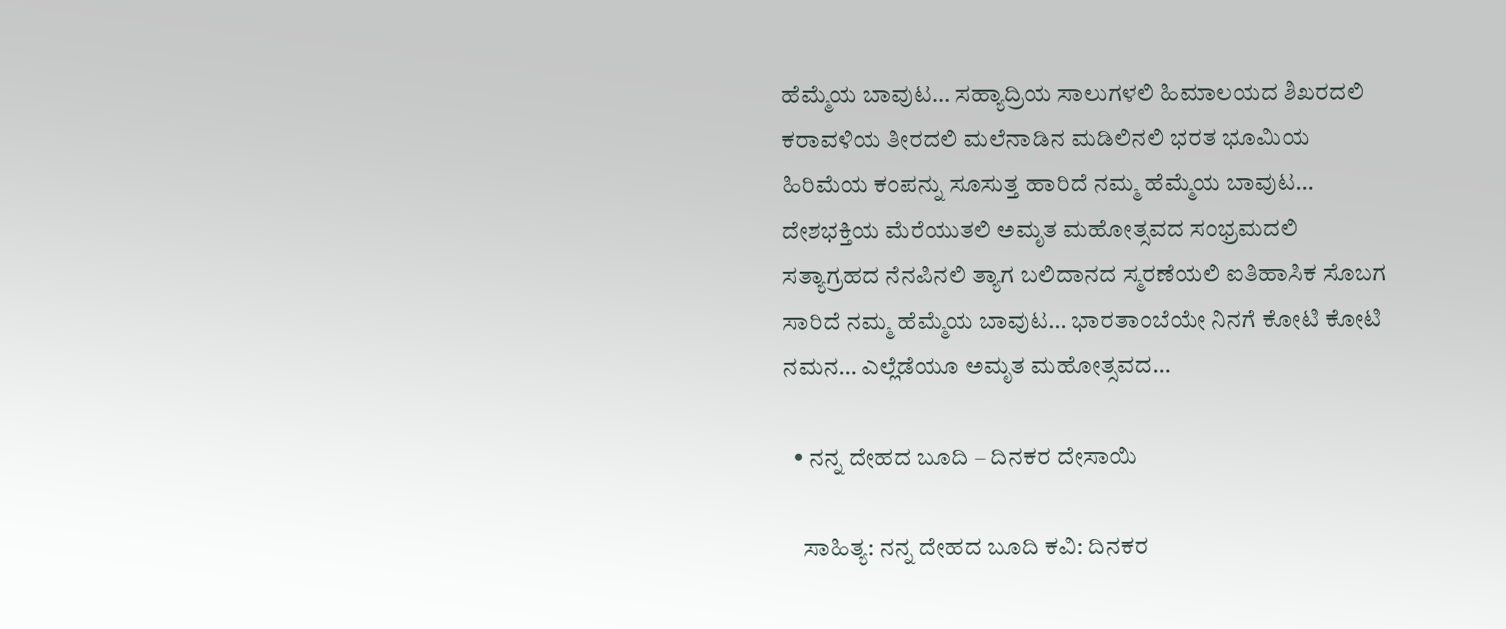ಹೆಮ್ಮೆಯ ‌ಬಾವುಟ… ಸಹ್ಯಾದ್ರಿಯ ಸಾಲುಗಳಲಿ ಹಿಮಾಲಯದ ಶಿಖರದಲಿ ಕರಾವಳಿಯ ತೀರದಲಿ ಮಲೆನಾಡಿನ ಮಡಿಲಿನಲಿ ಭರತ‌ ಭೂಮಿಯ ಹಿರಿಮೆಯ ಕಂಪನ್ನು ಸೂಸುತ್ತ ಹಾರಿದೆ ನಮ್ಮ ‌ಹೆಮ್ಮೆಯ‌ ಬಾವುಟ… ದೇಶಭಕ್ತಿಯ ಮೆರೆಯುತಲಿ ಅಮೃತ ಮಹೋತ್ಸವದ ಸಂಭ್ರಮದಲಿ ಸತ್ಯಾಗ್ರಹದ ನೆನಪಿನಲಿ ತ್ಯಾಗ ಬಲಿದಾನದ ಸ್ಮರಣೆಯಲಿ ಐತಿಹಾಸಿಕ ಸೊಬಗ ಸಾರಿದೆ ನಮ್ಮ ‌ಹೆಮ್ಮೆಯ ಬಾವುಟ… ಭಾರತಾಂಬೆಯೇ ನಿನಗೆ ಕೋಟಿ ಕೋಟಿ ನಮನ… ಎಲ್ಲೆಡೆಯೂ ಅಮೃತ ಮಹೋತ್ಸವದ…

  • ನನ್ನ ದೇಹದ ಬೂದಿ – ದಿನಕರ ದೇಸಾಯಿ

    ಸಾಹಿತ್ಯ: ನನ್ನ ದೇಹದ ಬೂದಿ ಕವಿ: ದಿನಕರ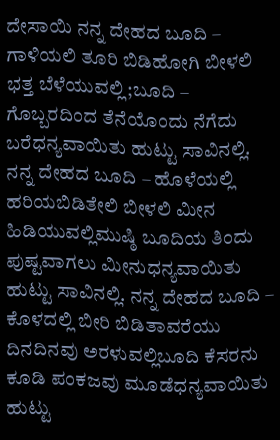ದೇಸಾಯಿ ನನ್ನ ದೇಹದ ಬೂದಿ – ಗಾಳಿಯಲಿ ತೂರಿ ಬಿಡಿಹೋಗಿ ಬೀಳಲಿ ಭತ್ತ ಬೆಳೆಯುವಲ್ಲಿ;ಬೂದಿ – ಗೊಬ್ಬರದಿಂದ ತೆನೆಯೊಂದು ನೆಗೆದು ಬರೆಧನ್ಯವಾಯಿತು ಹುಟ್ಟು ಸಾವಿನಲ್ಲಿ. ನನ್ನ ದೇಹದ ಬೂದಿ – ಹೊಳೆಯಲ್ಲಿ ಹರಿಯಬಿಡಿತೇಲಿ ಬೀಳಲಿ ಮೀನ ಹಿಡಿಯುವಲ್ಲಿಮುಷ್ಠಿ ಬೂದಿಯ ತಿಂದು ಪುಷ್ಟವಾಗಲು ಮೀನುಧನ್ಯವಾಯಿತು ಹುಟ್ಟು ಸಾವಿನಲ್ಲಿ. ನನ್ನ ದೇಹದ ಬೂದಿ – ಕೊಳದಲ್ಲಿ ಬೀರಿ ಬಿಡಿತಾವರೆಯು ದಿನದಿನವು ಅರಳುವಲ್ಲಿಬೂದಿ ಕೆಸರನು ಕೂಡಿ ಪಂಕಜವು ಮೂಡೆಧನ್ಯವಾಯಿತು ಹುಟ್ಟು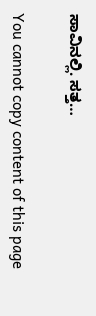ಸಾವಿನಲ್ಲಿ. ಸತ್ತ…

You cannot copy content of this page